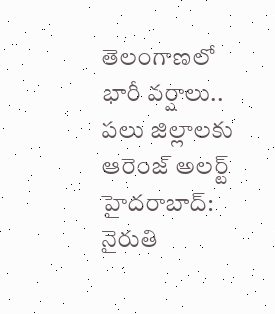తెలంగాణలో భారీ వర్షాలు.. పలు జిల్లాలకు ఆరెంజ్ అలర్ట్
హైదరాబాద్: నైరుతి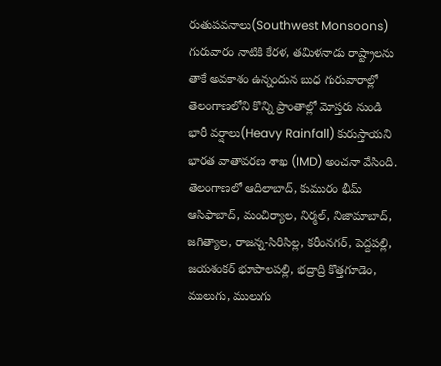రుతుపవనాలు(Southwest Monsoons) గురువారం నాటికి కేరళ, తమిళనాడు రాష్ట్రాలను తాకే అవకాశం ఉన్నందున బుధ గురువారాల్లో తెలంగాణలోని కొన్ని ప్రాంతాల్లో మోస్తరు నుండి భారీ వర్షాలు(Heavy Rainfall) కురుస్తాయని భారత వాతావరణ శాఖ (IMD) అంచనా వేసింది. తెలంగాణలో ఆదిలాబాద్, కుమురం భీమ్ ఆసిఫాబాద్, మంచిర్యాల, నిర్మల్, నిజామాబాద్, జగిత్యాల, రాజన్న-సిరిసిల్ల, కరీంనగర్, పెద్దపల్లి, జయశంకర్ భూపాలపల్లి, భద్రాద్రి కొత్తగూడెం, ములుగు, ములుగు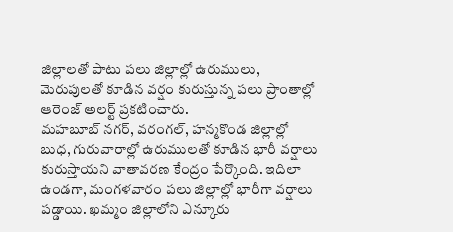జిల్లాలతో పాటు పలు జిల్లాల్లో ఉరుములు, మెరుపులతో కూడిన వర్షం కురుస్తున్న పలు ప్రాంతాల్లో ఆరెంజ్ అలర్ట్ ప్రకటించారు.
మహబూబ్ నగర్, వరంగల్, హన్మకొండ జిల్లాల్లో బుధ, గురువారాల్లో ఉరుములతో కూడిన భారీ వర్షాలు కురుస్తాయని వాతావరణ కేంద్రం పేర్కొంది. ఇదిలా ఉండగా, మంగళవారం పలు జిల్లాల్లో భారీగా వర్షాలు పడ్డాయి. ఖమ్మం జిల్లాలోని ఎన్కూరు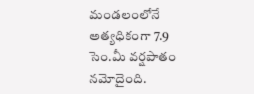మండలంలోనే అత్యధికంగా 7.9 సెం.మీ వర్షపాతం నమోదైంది.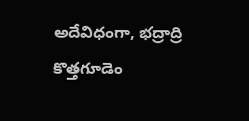అదేవిధంగా, భద్రాద్రి కొత్తగూడెం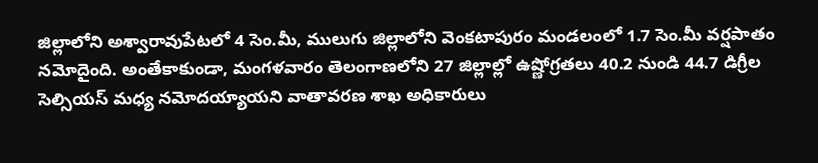జిల్లాలోని అశ్వారావుపేటలో 4 సెం.మీ, ములుగు జిల్లాలోని వెంకటాపురం మండలంలో 1.7 సెం.మీ వర్షపాతం నమోదైంది. అంతేకాకుండా, మంగళవారం తెలంగాణలోని 27 జిల్లాల్లో ఉష్ణోగ్రతలు 40.2 నుండి 44.7 డిగ్రీల సెల్సియస్ మధ్య నమోదయ్యాయని వాతావరణ శాఖ అధికారులు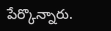పేర్కొన్నారు.